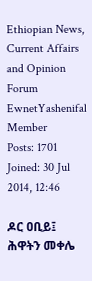Ethiopian News, Current Affairs and Opinion Forum
EwnetYashenifal
Member
Posts: 1701
Joined: 30 Jul 2014, 12:46

ዶር ዐቢይ፤ ሕዋትን መቀሌ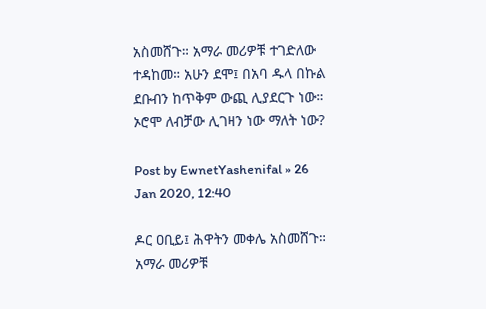አስመሸጉ። አማራ መሪዎቹ ተገድለው ተዳከመ። አሁን ደሞ፤ በአባ ዱላ በኩል ደቡብን ከጥቅም ውጪ ሊያደርጉ ነው። ኦሮሞ ለብቻው ሊገዛን ነው ማለት ነው?

Post by EwnetYashenifal » 26 Jan 2020, 12:40

ዶር ዐቢይ፤ ሕዋትን መቀሌ አስመሸጉ። አማራ መሪዎቹ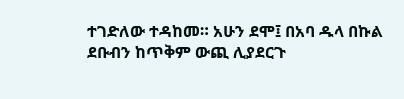ተገድለው ተዳከመ። አሁን ደሞ፤ በአባ ዱላ በኩል ደቡብን ከጥቅም ውጪ ሊያደርጉ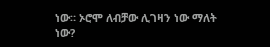ነው። ኦሮሞ ለብቻው ሊገዛን ነው ማለት ነው?